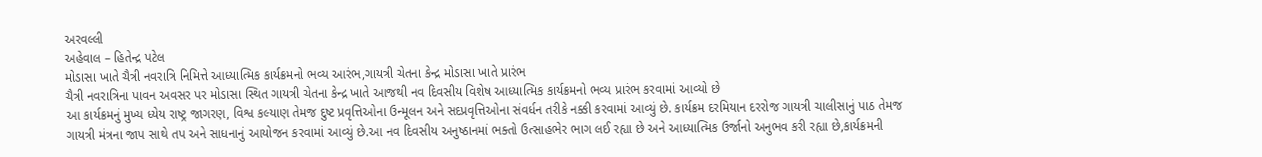અરવલ્લી
અહેવાલ – હિતેન્દ્ર પટેલ
મોડાસા ખાતે ચૈત્રી નવરાત્રિ નિમિત્તે આધ્યાત્મિક કાર્યક્રમનો ભવ્ય આરંભ,ગાયત્રી ચેતના કેન્દ્ર મોડાસા ખાતે પ્રારંભ
ચૈત્રી નવરાત્રિના પાવન અવસર પર મોડાસા સ્થિત ગાયત્રી ચેતના કેન્દ્ર ખાતે આજથી નવ દિવસીય વિશેષ આધ્યાત્મિક કાર્યક્રમનો ભવ્ય પ્રારંભ કરવામાં આવ્યો છે
આ કાર્યક્રમનું મુખ્ય ધ્યેય રાષ્ટ્ર જાગરણ, વિશ્વ કલ્યાણ તેમજ દુષ્ટ પ્રવૃત્તિઓના ઉન્મૂલન અને સદપ્રવૃત્તિઓના સંવર્ધન તરીકે નક્કી કરવામાં આવ્યું છે. કાર્યક્રમ દરમિયાન દરરોજ ગાયત્રી ચાલીસાનું પાઠ તેમજ ગાયત્રી મંત્રના જાપ સાથે તપ અને સાધનાનું આયોજન કરવામાં આવ્યું છે.આ નવ દિવસીય અનુષ્ઠાનમાં ભક્તો ઉત્સાહભેર ભાગ લઈ રહ્યા છે અને આધ્યાત્મિક ઉર્જાનો અનુભવ કરી રહ્યા છે,કાર્યક્રમની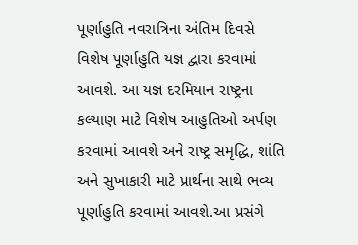પૂર્ણાહુતિ નવરાત્રિના અંતિમ દિવસે વિશેષ પૂર્ણાહુતિ યજ્ઞ દ્વારા કરવામાં આવશે. આ યજ્ઞ દરમિયાન રાષ્ટ્રના કલ્યાણ માટે વિશેષ આહુતિઓ અર્પણ કરવામાં આવશે અને રાષ્ટ્ર સમૃદ્ધિ, શાંતિ અને સુખાકારી માટે પ્રાર્થના સાથે ભવ્ય પૂર્ણાહુતિ કરવામાં આવશે.આ પ્રસંગે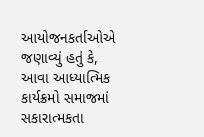આયોજનકર્તાઓએ જણાવ્યું હતું કે, આવા આધ્યાત્મિક કાર્યક્રમો સમાજમાં સકારાત્મકતા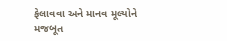ફેલાવવા અને માનવ મૂલ્યોને મજબૂત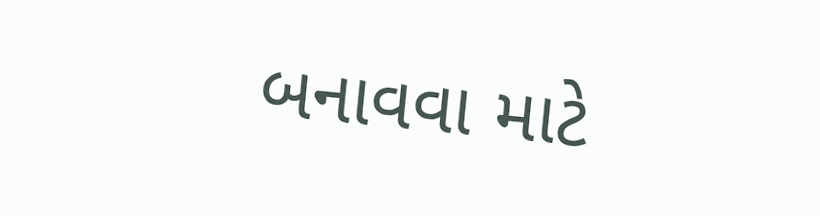બનાવવા માટે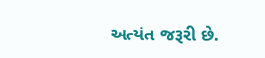અત્યંત જરૂરી છે.